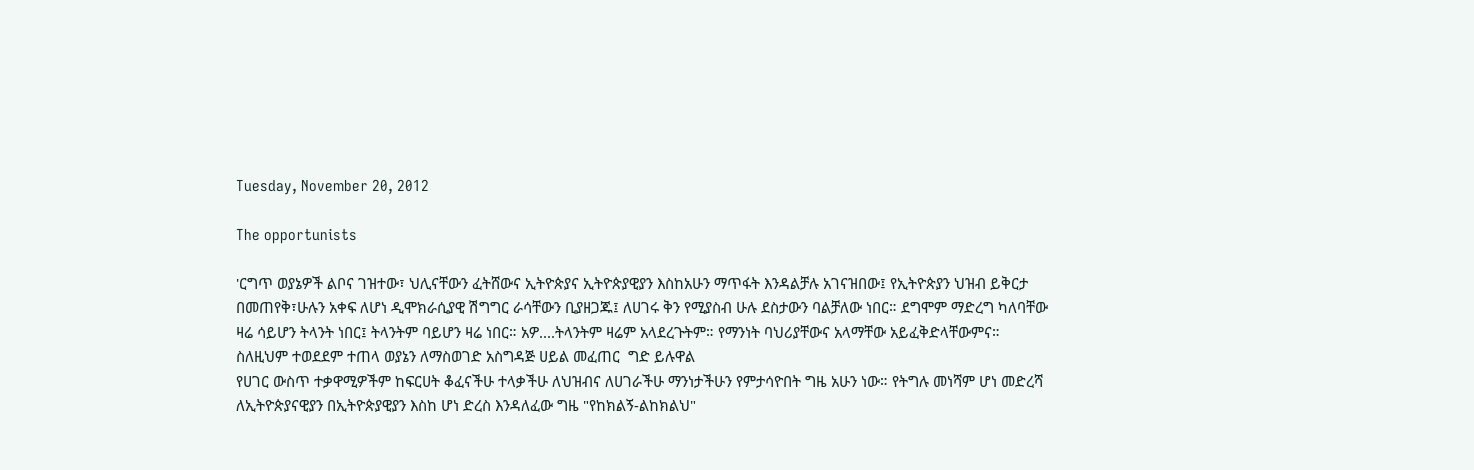Tuesday, November 20, 2012

The opportunists

'ርግጥ ወያኔዎች ልቦና ገዝተው፣ ህሊናቸውን ፈትሸውና ኢትዮጵያና ኢትዮጵያዊያን እስከአሁን ማጥፋት እንዳልቻሉ አገናዝበው፤ የኢትዮጵያን ህዝብ ይቅርታ በመጠየቅ፣ሁሉን አቀፍ ለሆነ ዲሞክራሲያዊ ሽግግር ራሳቸውን ቢያዘጋጁ፤ ለሀገሩ ቅን የሚያስብ ሁሉ ደስታውን ባልቻለው ነበር። ደግሞም ማድረግ ካለባቸው ዛሬ ሳይሆን ትላንት ነበር፤ ትላንትም ባይሆን ዛሬ ነበር። አዎ....ትላንትም ዛሬም አላደረጉትም። የማንነት ባህሪያቸውና አላማቸው አይፈቅድላቸውምና።
ስለዚህም ተወደደም ተጠላ ወያኔን ለማስወገድ አስግዳጅ ሀይል መፈጠር  ግድ ይሉዋል
የሀገር ውስጥ ተቃዋሚዎችም ከፍርሀት ቆፈናችሁ ተላቃችሁ ለህዝብና ለሀገራችሁ ማንነታችሁን የምታሳዮበት ግዜ አሁን ነው። የትግሉ መነሻም ሆነ መድረሻ ለኢትዮጵያናዊያን በኢትዮጵያዊያን እስከ ሆነ ድረስ እንዳለፈው ግዜ "የከክልኝ-ልከክልህ"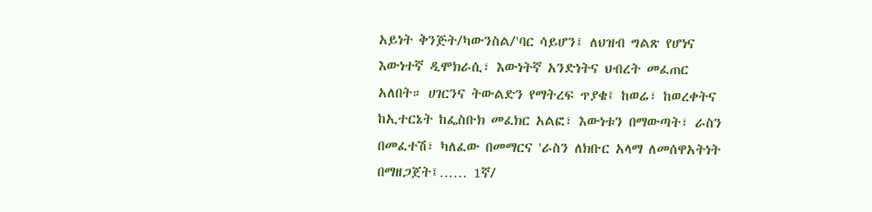አይነት ቅንጅት/ካውንስል/'ባር ሳይሆን፤ ለህዝብ ግልጽ የሆነና እውነተኛ ዲሞክራሲ፣ እውነትኛ አንድነትና ህብረት መፈጠር አለበት። ሀገርንና ትውልድን የማትረፍ ጥያቄ፤ ከወሬ፣ ከወረቀትና ከኢተርኔት ከፌስቡክ መፈክር አልፎ፣ እውነቱን በማውጣት፣ ራስን በመፈተሽ፣ ካለፈው በመማርና 'ራስን ለክቡር አላማ ለመሰዋአትነት በማዘጋጀት፤…… 1ኛ/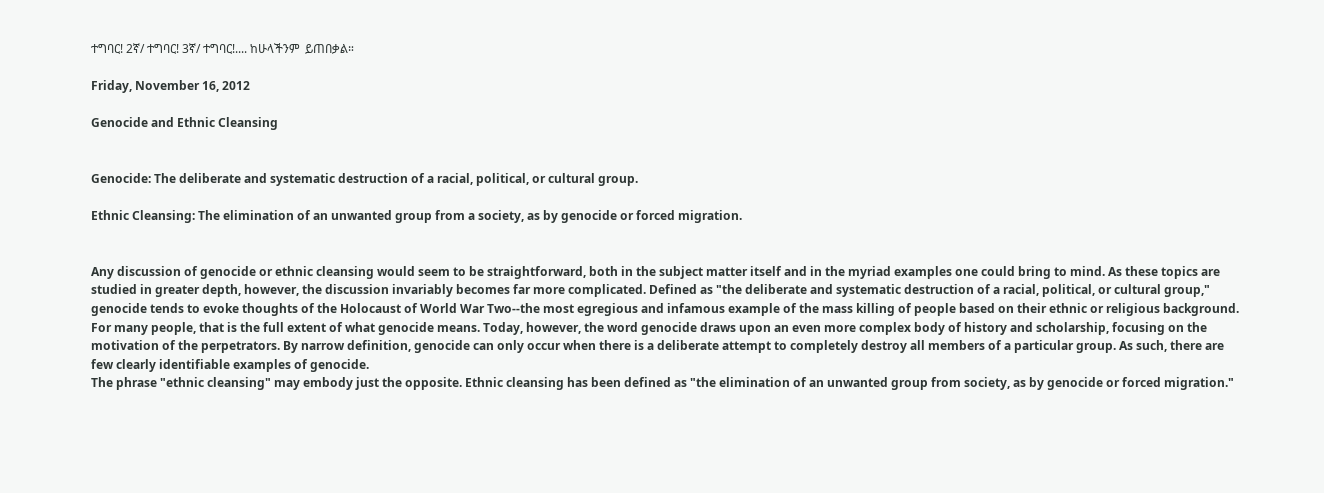ተግባር! 2ኛ/ ተግባር! 3ኛ/ ተግባር!.... ከሁላችንም  ይጠበቃል።

Friday, November 16, 2012

Genocide and Ethnic Cleansing


Genocide: The deliberate and systematic destruction of a racial, political, or cultural group.

Ethnic Cleansing: The elimination of an unwanted group from a society, as by genocide or forced migration.


Any discussion of genocide or ethnic cleansing would seem to be straightforward, both in the subject matter itself and in the myriad examples one could bring to mind. As these topics are studied in greater depth, however, the discussion invariably becomes far more complicated. Defined as "the deliberate and systematic destruction of a racial, political, or cultural group," genocide tends to evoke thoughts of the Holocaust of World War Two--the most egregious and infamous example of the mass killing of people based on their ethnic or religious background. For many people, that is the full extent of what genocide means. Today, however, the word genocide draws upon an even more complex body of history and scholarship, focusing on the motivation of the perpetrators. By narrow definition, genocide can only occur when there is a deliberate attempt to completely destroy all members of a particular group. As such, there are few clearly identifiable examples of genocide.
The phrase "ethnic cleansing" may embody just the opposite. Ethnic cleansing has been defined as "the elimination of an unwanted group from society, as by genocide or forced migration."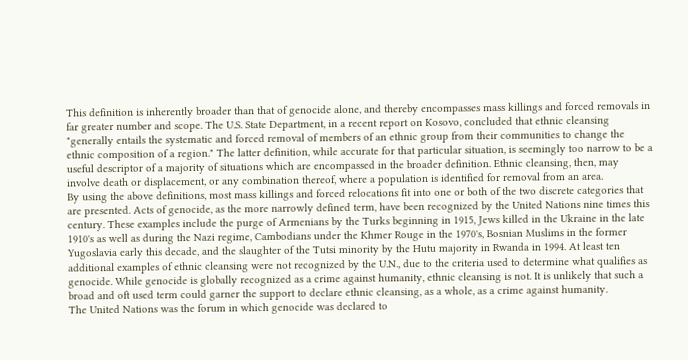This definition is inherently broader than that of genocide alone, and thereby encompasses mass killings and forced removals in far greater number and scope. The U.S. State Department, in a recent report on Kosovo, concluded that ethnic cleansing "generally entails the systematic and forced removal of members of an ethnic group from their communities to change the ethnic composition of a region." The latter definition, while accurate for that particular situation, is seemingly too narrow to be a useful descriptor of a majority of situations which are encompassed in the broader definition. Ethnic cleansing, then, may involve death or displacement, or any combination thereof, where a population is identified for removal from an area.
By using the above definitions, most mass killings and forced relocations fit into one or both of the two discrete categories that are presented. Acts of genocide, as the more narrowly defined term, have been recognized by the United Nations nine times this century. These examples include the purge of Armenians by the Turks beginning in 1915, Jews killed in the Ukraine in the late 1910's as well as during the Nazi regime, Cambodians under the Khmer Rouge in the 1970's, Bosnian Muslims in the former Yugoslavia early this decade, and the slaughter of the Tutsi minority by the Hutu majority in Rwanda in 1994. At least ten additional examples of ethnic cleansing were not recognized by the U.N., due to the criteria used to determine what qualifies as genocide. While genocide is globally recognized as a crime against humanity, ethnic cleansing is not. It is unlikely that such a broad and oft used term could garner the support to declare ethnic cleansing, as a whole, as a crime against humanity.
The United Nations was the forum in which genocide was declared to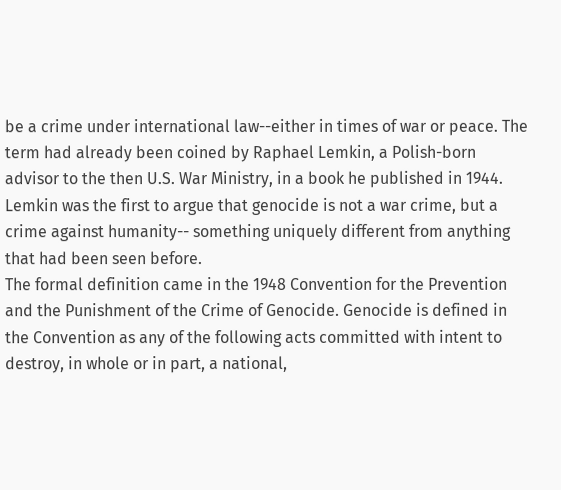be a crime under international law--either in times of war or peace. The term had already been coined by Raphael Lemkin, a Polish-born advisor to the then U.S. War Ministry, in a book he published in 1944. Lemkin was the first to argue that genocide is not a war crime, but a crime against humanity-- something uniquely different from anything that had been seen before.
The formal definition came in the 1948 Convention for the Prevention and the Punishment of the Crime of Genocide. Genocide is defined in the Convention as any of the following acts committed with intent to destroy, in whole or in part, a national,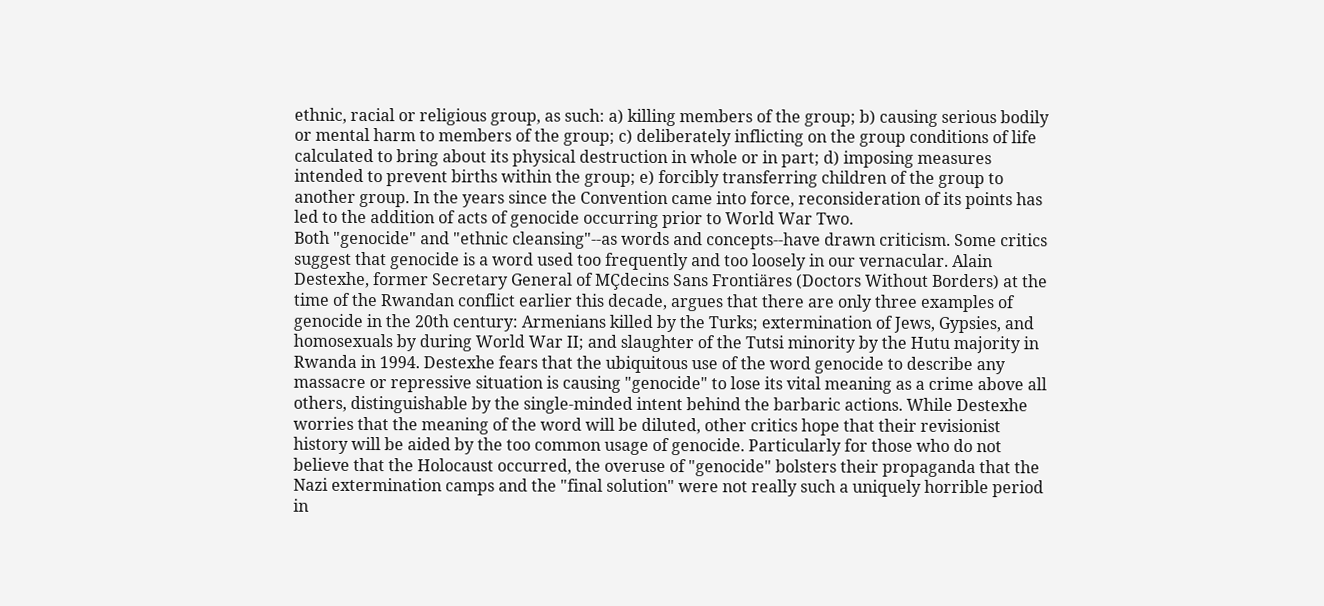ethnic, racial or religious group, as such: a) killing members of the group; b) causing serious bodily or mental harm to members of the group; c) deliberately inflicting on the group conditions of life calculated to bring about its physical destruction in whole or in part; d) imposing measures intended to prevent births within the group; e) forcibly transferring children of the group to another group. In the years since the Convention came into force, reconsideration of its points has led to the addition of acts of genocide occurring prior to World War Two.
Both "genocide" and "ethnic cleansing"--as words and concepts--have drawn criticism. Some critics suggest that genocide is a word used too frequently and too loosely in our vernacular. Alain Destexhe, former Secretary General of MÇdecins Sans Frontiäres (Doctors Without Borders) at the time of the Rwandan conflict earlier this decade, argues that there are only three examples of genocide in the 20th century: Armenians killed by the Turks; extermination of Jews, Gypsies, and homosexuals by during World War II; and slaughter of the Tutsi minority by the Hutu majority in Rwanda in 1994. Destexhe fears that the ubiquitous use of the word genocide to describe any massacre or repressive situation is causing "genocide" to lose its vital meaning as a crime above all others, distinguishable by the single-minded intent behind the barbaric actions. While Destexhe worries that the meaning of the word will be diluted, other critics hope that their revisionist history will be aided by the too common usage of genocide. Particularly for those who do not believe that the Holocaust occurred, the overuse of "genocide" bolsters their propaganda that the Nazi extermination camps and the "final solution" were not really such a uniquely horrible period in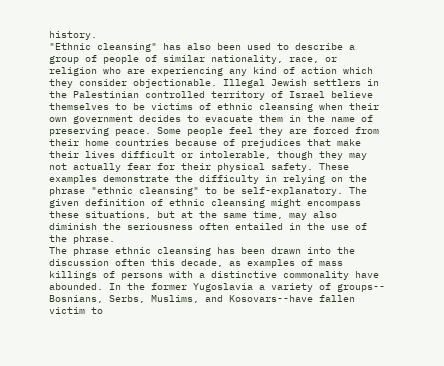history.
"Ethnic cleansing" has also been used to describe a group of people of similar nationality, race, or religion who are experiencing any kind of action which they consider objectionable. Illegal Jewish settlers in the Palestinian controlled territory of Israel believe themselves to be victims of ethnic cleansing when their own government decides to evacuate them in the name of preserving peace. Some people feel they are forced from their home countries because of prejudices that make their lives difficult or intolerable, though they may not actually fear for their physical safety. These examples demonstrate the difficulty in relying on the phrase "ethnic cleansing" to be self-explanatory. The given definition of ethnic cleansing might encompass these situations, but at the same time, may also diminish the seriousness often entailed in the use of the phrase.
The phrase ethnic cleansing has been drawn into the discussion often this decade, as examples of mass killings of persons with a distinctive commonality have abounded. In the former Yugoslavia a variety of groups-- Bosnians, Serbs, Muslims, and Kosovars--have fallen victim to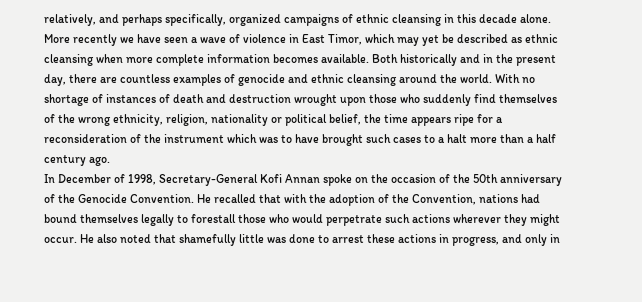relatively, and perhaps specifically, organized campaigns of ethnic cleansing in this decade alone. More recently we have seen a wave of violence in East Timor, which may yet be described as ethnic cleansing when more complete information becomes available. Both historically and in the present day, there are countless examples of genocide and ethnic cleansing around the world. With no shortage of instances of death and destruction wrought upon those who suddenly find themselves of the wrong ethnicity, religion, nationality or political belief, the time appears ripe for a reconsideration of the instrument which was to have brought such cases to a halt more than a half century ago.
In December of 1998, Secretary-General Kofi Annan spoke on the occasion of the 50th anniversary of the Genocide Convention. He recalled that with the adoption of the Convention, nations had bound themselves legally to forestall those who would perpetrate such actions wherever they might occur. He also noted that shamefully little was done to arrest these actions in progress, and only in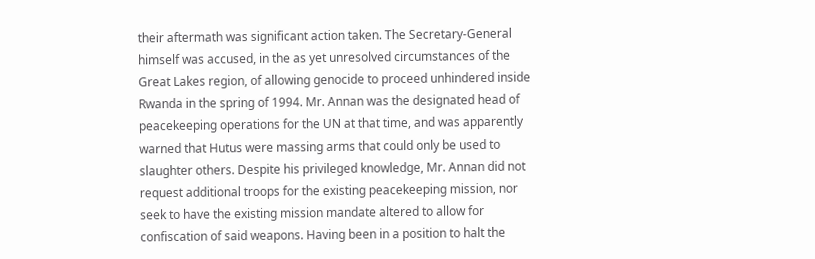their aftermath was significant action taken. The Secretary-General himself was accused, in the as yet unresolved circumstances of the Great Lakes region, of allowing genocide to proceed unhindered inside Rwanda in the spring of 1994. Mr. Annan was the designated head of peacekeeping operations for the UN at that time, and was apparently warned that Hutus were massing arms that could only be used to slaughter others. Despite his privileged knowledge, Mr. Annan did not request additional troops for the existing peacekeeping mission, nor seek to have the existing mission mandate altered to allow for confiscation of said weapons. Having been in a position to halt the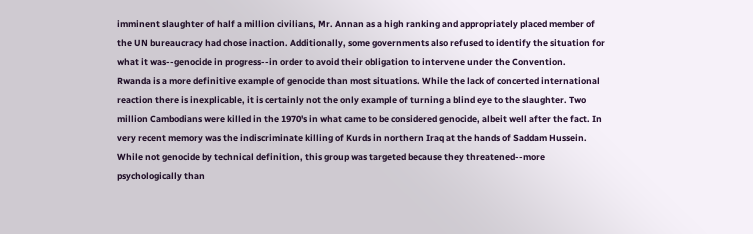imminent slaughter of half a million civilians, Mr. Annan as a high ranking and appropriately placed member of the UN bureaucracy had chose inaction. Additionally, some governments also refused to identify the situation for what it was--genocide in progress--in order to avoid their obligation to intervene under the Convention.
Rwanda is a more definitive example of genocide than most situations. While the lack of concerted international reaction there is inexplicable, it is certainly not the only example of turning a blind eye to the slaughter. Two million Cambodians were killed in the 1970's in what came to be considered genocide, albeit well after the fact. In very recent memory was the indiscriminate killing of Kurds in northern Iraq at the hands of Saddam Hussein. While not genocide by technical definition, this group was targeted because they threatened--more psychologically than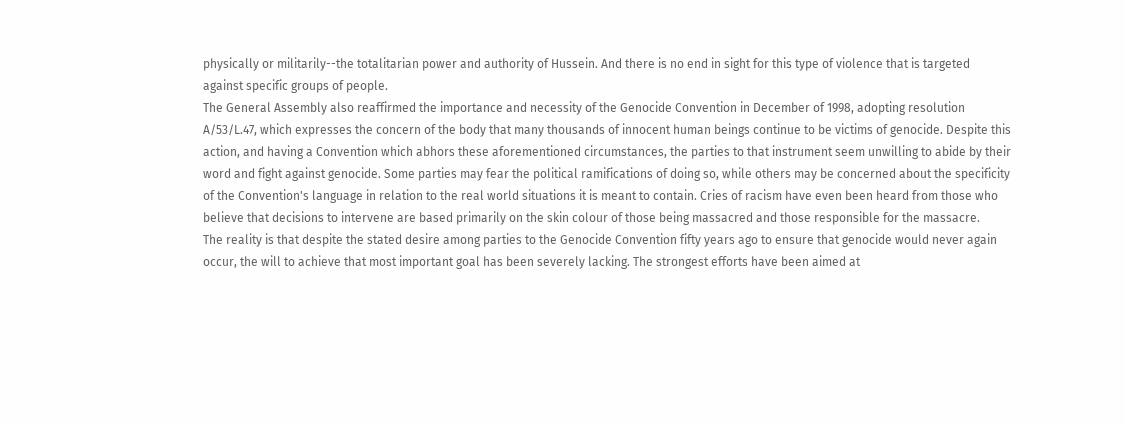physically or militarily--the totalitarian power and authority of Hussein. And there is no end in sight for this type of violence that is targeted against specific groups of people.
The General Assembly also reaffirmed the importance and necessity of the Genocide Convention in December of 1998, adopting resolution A/53/L.47, which expresses the concern of the body that many thousands of innocent human beings continue to be victims of genocide. Despite this action, and having a Convention which abhors these aforementioned circumstances, the parties to that instrument seem unwilling to abide by their word and fight against genocide. Some parties may fear the political ramifications of doing so, while others may be concerned about the specificity of the Convention's language in relation to the real world situations it is meant to contain. Cries of racism have even been heard from those who believe that decisions to intervene are based primarily on the skin colour of those being massacred and those responsible for the massacre.
The reality is that despite the stated desire among parties to the Genocide Convention fifty years ago to ensure that genocide would never again occur, the will to achieve that most important goal has been severely lacking. The strongest efforts have been aimed at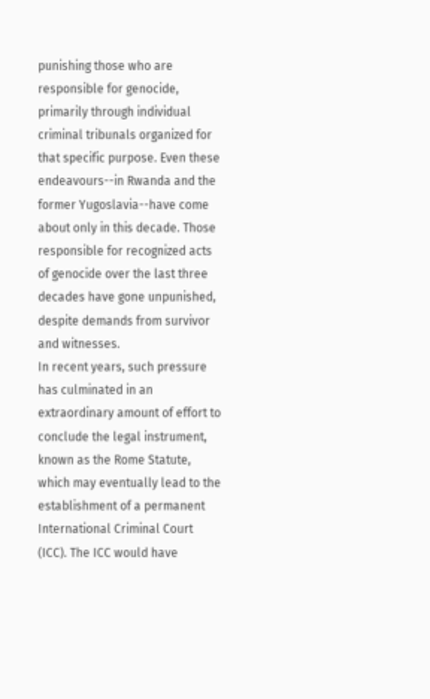punishing those who are responsible for genocide, primarily through individual criminal tribunals organized for that specific purpose. Even these endeavours--in Rwanda and the former Yugoslavia--have come about only in this decade. Those responsible for recognized acts of genocide over the last three decades have gone unpunished, despite demands from survivor and witnesses.
In recent years, such pressure has culminated in an extraordinary amount of effort to conclude the legal instrument, known as the Rome Statute, which may eventually lead to the establishment of a permanent International Criminal Court (ICC). The ICC would have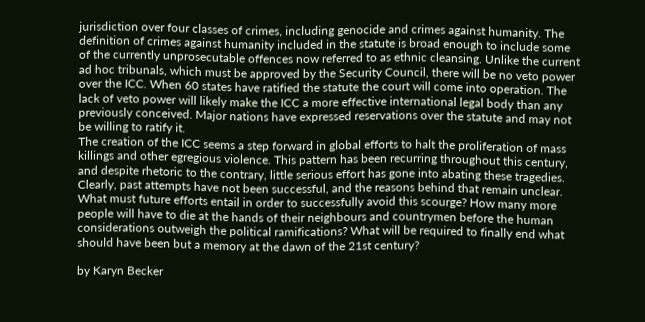jurisdiction over four classes of crimes, including genocide and crimes against humanity. The definition of crimes against humanity included in the statute is broad enough to include some of the currently unprosecutable offences now referred to as ethnic cleansing. Unlike the current ad hoc tribunals, which must be approved by the Security Council, there will be no veto power over the ICC. When 60 states have ratified the statute the court will come into operation. The lack of veto power will likely make the ICC a more effective international legal body than any previously conceived. Major nations have expressed reservations over the statute and may not be willing to ratify it.
The creation of the ICC seems a step forward in global efforts to halt the proliferation of mass killings and other egregious violence. This pattern has been recurring throughout this century, and despite rhetoric to the contrary, little serious effort has gone into abating these tragedies. Clearly, past attempts have not been successful, and the reasons behind that remain unclear. What must future efforts entail in order to successfully avoid this scourge? How many more people will have to die at the hands of their neighbours and countrymen before the human considerations outweigh the political ramifications? What will be required to finally end what should have been but a memory at the dawn of the 21st century?

by Karyn Becker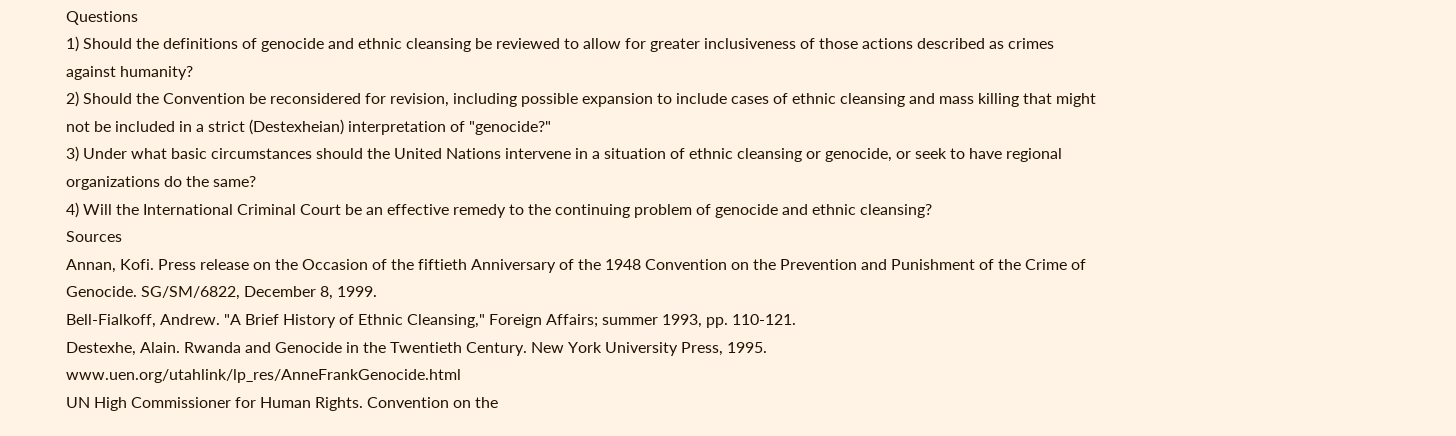Questions
1) Should the definitions of genocide and ethnic cleansing be reviewed to allow for greater inclusiveness of those actions described as crimes against humanity?
2) Should the Convention be reconsidered for revision, including possible expansion to include cases of ethnic cleansing and mass killing that might not be included in a strict (Destexheian) interpretation of "genocide?"
3) Under what basic circumstances should the United Nations intervene in a situation of ethnic cleansing or genocide, or seek to have regional organizations do the same?
4) Will the International Criminal Court be an effective remedy to the continuing problem of genocide and ethnic cleansing?
Sources
Annan, Kofi. Press release on the Occasion of the fiftieth Anniversary of the 1948 Convention on the Prevention and Punishment of the Crime of Genocide. SG/SM/6822, December 8, 1999.
Bell-Fialkoff, Andrew. "A Brief History of Ethnic Cleansing," Foreign Affairs; summer 1993, pp. 110-121.
Destexhe, Alain. Rwanda and Genocide in the Twentieth Century. New York University Press, 1995.
www.uen.org/utahlink/lp_res/AnneFrankGenocide.html
UN High Commissioner for Human Rights. Convention on the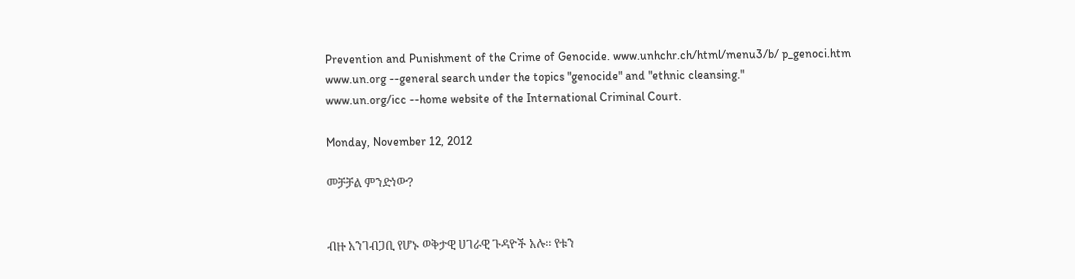Prevention and Punishment of the Crime of Genocide. www.unhchr.ch/html/menu3/b/ p_genoci.htm
www.un.org --general search under the topics "genocide" and "ethnic cleansing."
www.un.org/icc --home website of the International Criminal Court.

Monday, November 12, 2012

መቻቻል ምንድነው?


ብዙ አንገብጋቢ የሆኑ ወቅታዊ ሀገራዊ ጉዳዮች አሉ፡፡ የቱን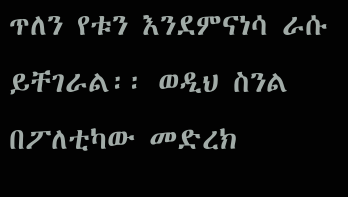ጥለን የቱን እንደምናነሳ ራሱ ይቸገራል፡፡ ወዲህ ስንል በፖለቲካው መድረክ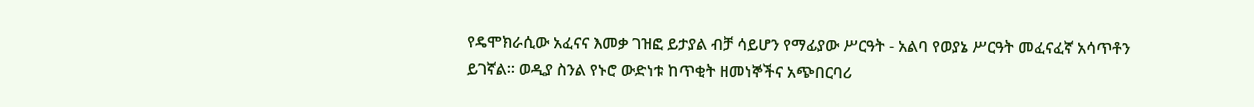የዴሞክራሲው አፈናና እመቃ ገዝፎ ይታያል ብቻ ሳይሆን የማፊያው ሥርዓት - አልባ የወያኔ ሥርዓት መፈናፈኛ አሳጥቶን ይገኛል፡፡ ወዲያ ስንል የኑሮ ውድነቱ ከጥቂት ዘመነኞችና አጭበርባሪ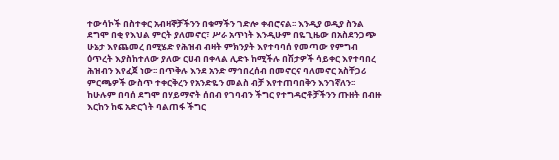ተውሳኮች በስተቀር አብዛኞቻችንን በቁማችን ገድሎ ቀብሮናል፡፡ እንዲያ ወዲያ ስንል ደግሞ በቂ የእህል ምርት ያለመኖር፣ ሥራ አጥነት እንዲሁም በዬጊዜው በአስደንጋጭ ሁኔታ እየጨመረ በሚሄድ የሕዝብ ብዛት ምክንያት እየተባባሰ የመጣው የምግብ ዕጥረት እያስከተለው ያለው ርሀብ በቀላል ሊድኑ ከሚችሉ በሽታዎች ሳይቀር እየተባበረ ሕዝብን እየፈጀ ነው፡፡ በጥቅሉ እንደ አንድ ማኅበረሰብ በመኖርና ባለመኖር አስቸጋሪ ምርጫዎች ውስጥ ተቀርቅረን የአንድዬን መልስ ብቻ እየተጠባበቅን እንገኛለን፡፡ ከሁሉም በባሰ ደግሞ በሃይማኖት ሰበብ የገባብን ችግር የተግዳሮቶቻችንን ጡዘት በብዙ እርከን ከፍ አድርጎት ባልጠፋ ችግር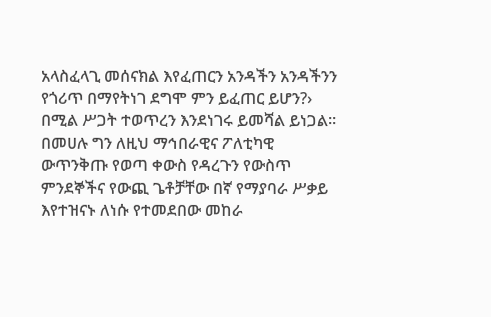አላስፈላጊ መሰናክል እየፈጠርን አንዳችን አንዳችንን የጎሪጥ በማየትነገ ደግሞ ምን ይፈጠር ይሆን?› በሚል ሥጋት ተወጥረን እንደነገሩ ይመሻል ይነጋል፡፡ በመሀሉ ግን ለዚህ ማኅበራዊና ፖለቲካዊ ውጥንቅጡ የወጣ ቀውስ የዳረጉን የውስጥ ምንደኞችና የውጪ ጌቶቻቸው በኛ የማያባራ ሥቃይ እየተዝናኑ ለነሱ የተመደበው መከራ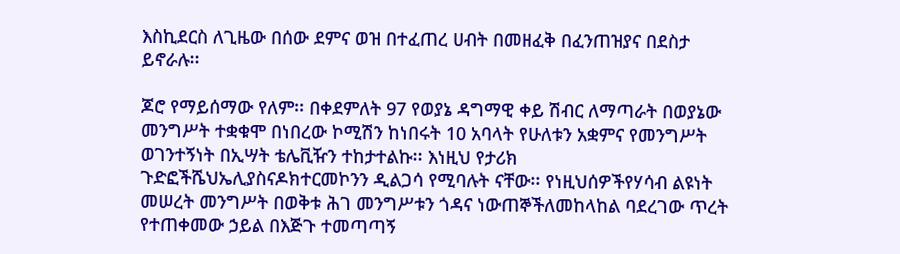እስኪደርስ ለጊዜው በሰው ደምና ወዝ በተፈጠረ ሀብት በመዘፈቅ በፈንጠዝያና በደስታ ይኖራሉ፡፡

ጆሮ የማይሰማው የለም፡፡ በቀደምለት 97 የወያኔ ዳግማዊ ቀይ ሽብር ለማጣራት በወያኔው መንግሥት ተቋቁሞ በነበረው ኮሚሽን ከነበሩት 10 አባላት የሁለቱን አቋምና የመንግሥት ወገንተኝነት በኢሣት ቴሌቪዥን ተከታተልኩ፡፡ እነዚህ የታሪክ ጉድፎችሼህኤሊያስናዶክተርመኮንን ዲልጋሳ የሚባሉት ናቸው፡፡ የነዚህሰዎችየሃሳብ ልዩነት መሠረት መንግሥት በወቅቱ ሕገ መንግሥቱን ጎዳና ነውጠኞችለመከላከል ባደረገው ጥረት የተጠቀመው ኃይል በእጅጉ ተመጣጣኝ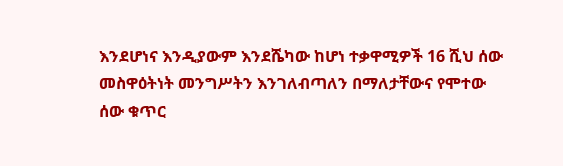እንደሆነና እንዲያውም እንደሼካው ከሆነ ተቃዋሚዎች 16 ሺህ ሰው መስዋዕትነት መንግሥትን እንገለብጣለን በማለታቸውና የሞተው ሰው ቁጥር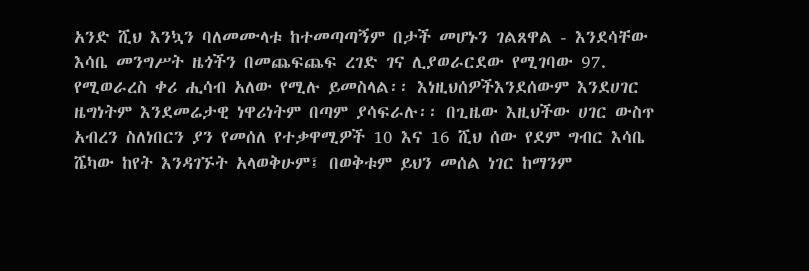አንድ ሺህ እንኳን ባለመሙላቱ ከተመጣጣኝም በታች መሆኑን ገልጸዋል - እንደሳቸው እሳቤ መንግሥት ዜጎችን በመጨፍጨፍ ረገድ ገና ሊያወራርደው የሚገባው 97. የሚወራረስ ቀሪ ሒሳብ አለው የሚሉ ይመስላል፡፡ እነዚህሰዎችእንደሰውም እንደሀገር ዜግነትም እንደመሬታዊ ነዋሪነትም በጣም ያሳፍራሉ፡፡ በጊዜው እዚህችው ሀገር ውስጥ አብረን ስለነበርን ያን የመሰለ የተቃዋሚዎች 10 እና 16 ሺህ ሰው የደም ግብር እሳቤ ሼካው ከየት እንዳገኙት አላወቅሁም፤ በወቅቱም ይህን መሰል ነገር ከማንም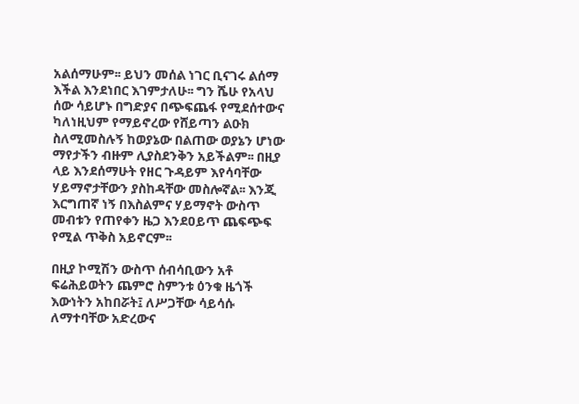አልሰማሁም፡፡ ይህን መሰል ነገር ቢናገሩ ልሰማ እችል እንደነበር እገምታለሁ፡፡ ግን ሼሁ የአላህ ሰው ሳይሆኑ በግድያና በጭፍጨፋ የሚደሰተውና ካለነዚህም የማይኖረው የሸይጣን ልዑክ ስለሚመስሉኝ ከወያኔው በልጠው ወያኔን ሆነው ማየታችን ብዙም ሊያስደንቅን አይችልም፡፡ በዚያ ላይ እንደሰማሁት የዘር ጉዳይም እየሳባቸው ሃይማኖታቸውን ያስከዳቸው መስሎኛል፡፡ እንጂ እርግጠኛ ነኝ በእስልምና ሃይማኖት ውስጥ መብቱን የጠየቀን ዜጋ እንደዐይጥ ጨፍጭፍ የሚል ጥቅስ አይኖርም፡፡

በዚያ ኮሚሽን ውስጥ ሰብሳቢውን አቶ ፍሬሕይወትን ጨምሮ ስምንቱ ዕንቁ ዜጎች እውነትን አከበሯት፤ ለሥጋቸው ሳይሳሱ ለማተባቸው አድረውና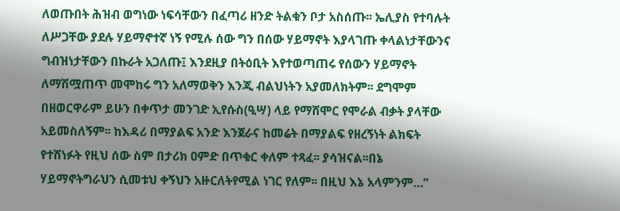ለወጡበት ሕዝብ ወግነው ነፍሳቸውን በፈጣሪ ዘንድ ትልቁን ቦታ አስሰጡ፡፡ ኤሊያስ የተባሉት ለሥጋቸው ያደሉ ሃይማኖተኛ ነኝ የሚሉ ሰው ግን በሰው ሃይማኖት እያላገጡ ቀላልነታቸውንና ግብዝነታቸውን በኩራት አጋለጡ፤ እንደዚያ በትዕቢት እየተወጣጠሩ የሰውን ሃይማኖት ለማሽሟጠጥ መሞከሩ ግን አለማወቅን እንጂ ብልህነትን አያመለክትም፡፡ ደግሞም በዘወርዋራም ይሁን በቀጥታ መንገድ ኢየሱስ(ዒሣ) ላይ የማሸሞር የሞራል ብቃት ያላቸው አይመስለኝም፡፡ ከእዳሪ በማያልፍ አንድ እንጀራና ከመሬት በማያልፍ የዘረኝነት ልክፍት የተሸነፉት የዚህ ሰው ስም በታሪክ ዐምድ በጥቁር ቀለም ተጻፈ፡፡ ያሳዝናል፡፡በኔ ሃይማኖትግራህን ሲመቱህ ቀኝህን አዙርለትየሚል ነገር የለም፡፡ በዚህ እኔ አላምንም…”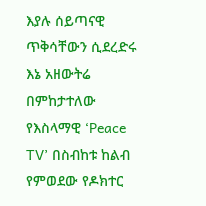እያሉ ሰይጣናዊ ጥቅሳቸውን ሲደረድሩ እኔ አዘውትሬ በምከታተለው የእስላማዊ ‘Peace TV’ በስብከቱ ከልብ የምወደው የዶክተር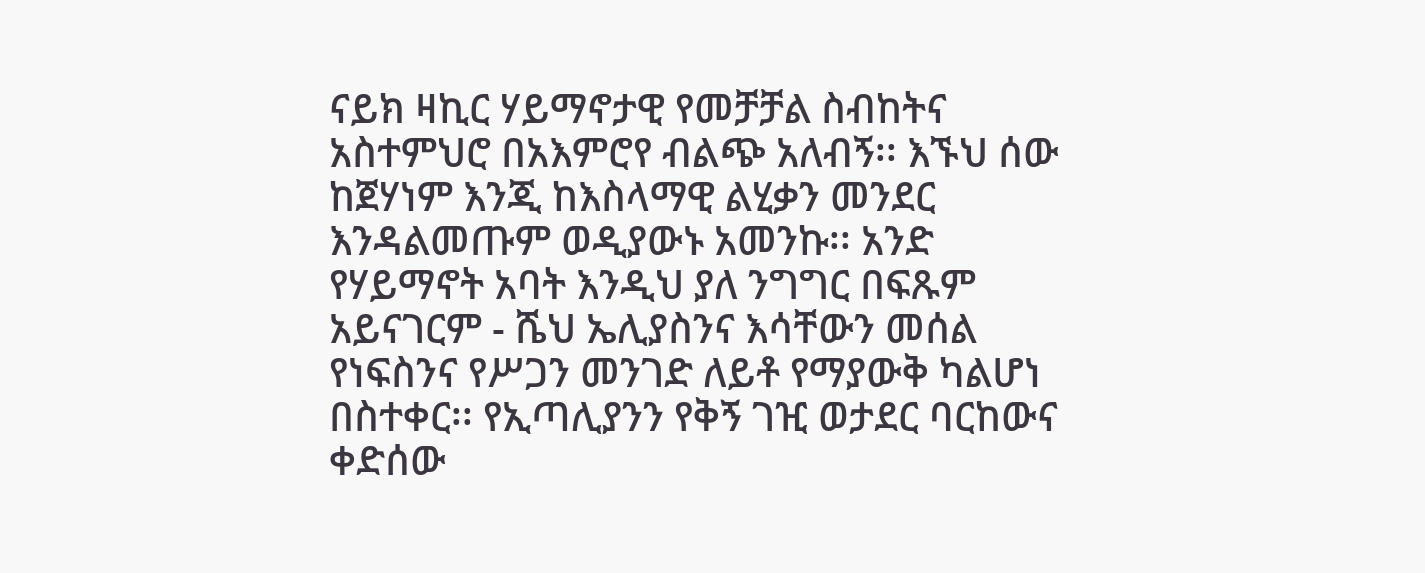ናይክ ዛኪር ሃይማኖታዊ የመቻቻል ስብከትና አስተምህሮ በአእምሮየ ብልጭ አለብኝ፡፡ እኙህ ሰው ከጀሃነም እንጂ ከእስላማዊ ልሂቃን መንደር እንዳልመጡም ወዲያውኑ አመንኩ፡፡ አንድ የሃይማኖት አባት እንዲህ ያለ ንግግር በፍጹም አይናገርም - ሼህ ኤሊያስንና እሳቸውን መሰል የነፍስንና የሥጋን መንገድ ለይቶ የማያውቅ ካልሆነ በስተቀር፡፡ የኢጣሊያንን የቅኝ ገዢ ወታደር ባርከውና ቀድሰው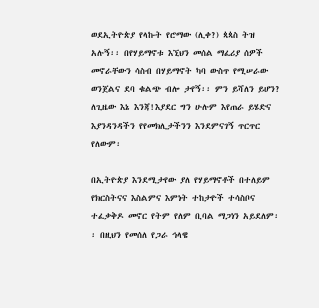ወደኢትዮጵያ የላኩት የሮማው (ሊቀ?) ጳጳስ ትዝ አሉኝ፡፡ በየሃይማኖቱ እኚህን መሰል ማፈሪያ ሰዎች መኖራቸውን ሳስብ በሃይማኖት ካባ ውስጥ የሚሠራው ወንጀልና ደባ ቁልጭ ብሎ ታየኝ፡፡ ምን ይሻለን ይሆን? ለጊዜው እኔ እንጃ!እያደር ግን ሁሉም እየጠራ ይሄድና እያንዳንዳችን የየመክሊታችንን እንደምናገኝ ጥርጥር የለውም፡

በኢትዮጵያ እንደሚታየው ያለ የሃይማኖቶች በተለይም የክርስትናና እስልምና እምነት ተከታዮች ተሳስቦና ተፈቃቅዶ መኖር የትም የለም ቢባል ማጋነን አይደለም፡፡ በዚህን የመሰለ የጋራ ኅላዌ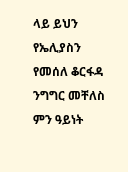ላይ ይህን የኤሊያስን የመሰለ ቆርፋዳ ንግግር መቸለስ ምን ዓይነት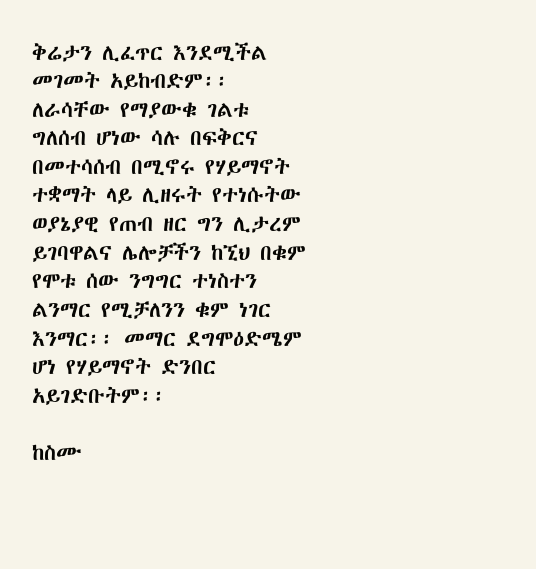ቅሬታን ሊፈጥር እንደሚችል መገመት አይከብድም፡፡ ለራሳቸው የማያውቁ ገልቱ ግለሰብ ሆነው ሳሉ በፍቅርና በመተሳሰብ በሚኖሩ የሃይማኖት ተቋማት ላይ ሊዘሩት የተነሱትው ወያኔያዊ የጠብ ዘር ግን ሊታረም ይገባዋልና ሌሎቻችን ከኚህ በቁም የሞቱ ሰው ንግግር ተነስተን ልንማር የሚቻለንን ቁም ነገር እንማር፡፡ መማር ደግሞዕድሜም ሆነ የሃይማኖት ድንበር አይገድቡትም፡፡

ከስሙ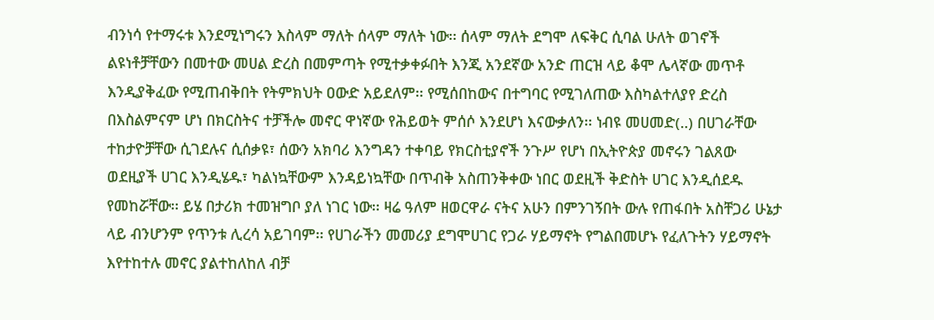ብንነሳ የተማሩቱ እንደሚነግሩን እስላም ማለት ሰላም ማለት ነው፡፡ ሰላም ማለት ደግሞ ለፍቅር ሲባል ሁለት ወገኖች ልዩነቶቻቸውን በመተው መሀል ድረስ በመምጣት የሚተቃቀፉበት እንጂ አንደኛው አንድ ጠርዝ ላይ ቆሞ ሌላኛው መጥቶ እንዲያቅፈው የሚጠብቅበት የትምክህት ዐውድ አይደለም፡፡ የሚሰበከውና በተግባር የሚገለጠው እስካልተለያየ ድረስ በእስልምናም ሆነ በክርስትና ተቻችሎ መኖር ዋነኛው የሕይወት ምሰሶ እንደሆነ እናውቃለን፡፡ ነብዩ መሀመድ(..) በሀገራቸው ተከታዮቻቸው ሲገደሉና ሲሰቃዩ፣ ሰውን አክባሪ እንግዳን ተቀባይ የክርስቲያኖች ንጉሥ የሆነ በኢትዮጵያ መኖሩን ገልጸው ወደዚያች ሀገር እንዲሄዱ፣ ካልነኳቸውም እንዳይነኳቸው በጥብቅ አስጠንቅቀው ነበር ወደዚች ቅድስት ሀገር እንዲሰደዱ የመከሯቸው፡፡ ይሄ በታሪክ ተመዝግቦ ያለ ነገር ነው፡፡ ዛሬ ዓለም ዘወርዋራ ናትና አሁን በምንገኝበት ውሉ የጠፋበት አስቸጋሪ ሁኔታ ላይ ብንሆንም የጥንቱ ሊረሳ አይገባም፡፡ የሀገራችን መመሪያ ደግሞሀገር የጋራ ሃይማኖት የግልበመሆኑ የፈለጉትን ሃይማኖት እየተከተሉ መኖር ያልተከለከለ ብቻ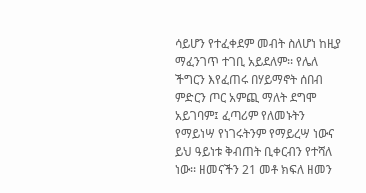ሳይሆን የተፈቀደም መብት ስለሆነ ከዚያ ማፈንገጥ ተገቢ አይደለም፡፡ የሌለ ችግርን እየፈጠሩ በሃይማኖት ሰበብ ምድርን ጦር አምጪ ማለት ደግሞ አይገባም፤ ፈጣሪም የለመኑትን የማይነሣ የነገሩትንም የማይረሣ ነውና ይህ ዓይነቱ ቅብጠት ቢቀርብን የተሻለ ነው፡፡ ዘመናችን 21 መቶ ክፍለ ዘመን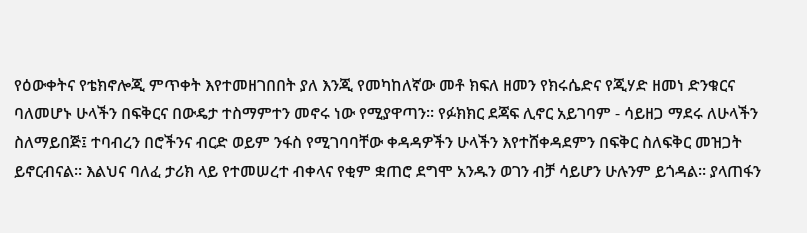የዕውቀትና የቴክኖሎጂ ምጥቀት እየተመዘገበበት ያለ እንጂ የመካከለኛው መቶ ክፍለ ዘመን የክሩሴድና የጂሃድ ዘመነ ድንቁርና ባለመሆኑ ሁላችን በፍቅርና በውዴታ ተስማምተን መኖሩ ነው የሚያዋጣን፡፡ የፉክክር ደጃፍ ሊኖር አይገባም - ሳይዘጋ ማደሩ ለሁላችን ስለማይበጅ፤ ተባብረን በሮችንና ብርድ ወይም ንፋስ የሚገባባቸው ቀዳዳዎችን ሁላችን እየተሸቀዳደምን በፍቅር ስለፍቅር መዝጋት ይኖርብናል፡፡ እልህና ባለፈ ታሪክ ላይ የተመሠረተ ብቀላና የቂም ቋጠሮ ደግሞ አንዱን ወገን ብቻ ሳይሆን ሁሉንም ይጎዳል፡፡ ያላጠፋን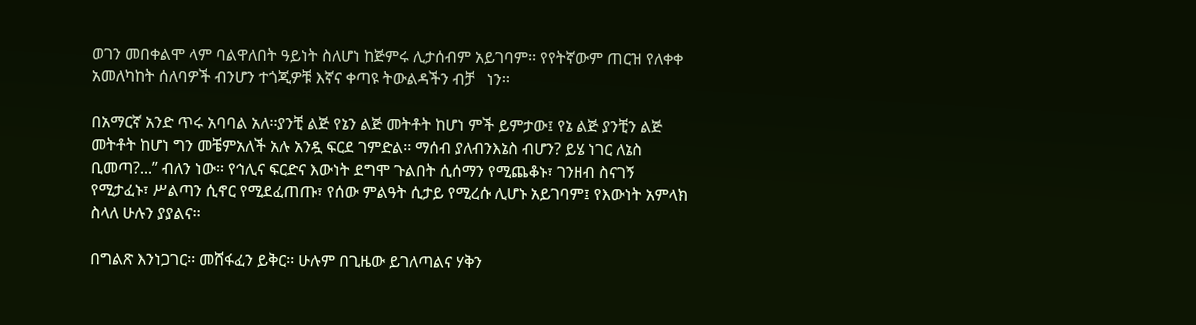ወገን መበቀልሞ ላም ባልዋለበት ዓይነት ስለሆነ ከጅምሩ ሊታሰብም አይገባም፡፡ የየትኛውም ጠርዝ የለቀቀ አመለካከት ሰለባዎች ብንሆን ተጎጂዎቹ እኛና ቀጣዩ ትውልዳችን ብቻ   ነን፡፡

በአማርኛ አንድ ጥሩ አባባል አለ፡፡ያንቺ ልጅ የኔን ልጅ መትቶት ከሆነ ምች ይምታው፤ የኔ ልጅ ያንቺን ልጅ መትቶት ከሆነ ግን መቼምአለች አሉ አንዷ ፍርደ ገምድል፡፡ ማሰብ ያለብንእኔስ ብሆን? ይሄ ነገር ለኔስ ቢመጣ?...” ብለን ነው፡፡ የኅሊና ፍርድና እውነት ደግሞ ጉልበት ሲሰማን የሚጨቆኑ፣ ገንዘብ ስናገኝ የሚታፈኑ፣ ሥልጣን ሲኖር የሚደፈጠጡ፣ የሰው ምልዓት ሲታይ የሚረሱ ሊሆኑ አይገባም፤ የእውነት አምላክ ስላለ ሁሉን ያያልና፡፡

በግልጽ እንነጋገር፡፡ መሸፋፈን ይቅር፡፡ ሁሉም በጊዜው ይገለጣልና ሃቅን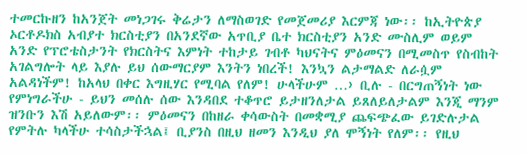ተመርኩዘን ከአንጀት መነጋገሩ ቅሬታን ለማስወገድ የመጀመሪያ እርምጃ ነው፡፡ ከኢትዮጵያ ኦርቶዶክስ አብያተ ክርስቲያን በአንደኛው አጥቢያ ቤተ ክርስቲያን አንድ ሙስሊም ወይም አንድ የፕሮቴስታንት የክርስትና እምነት ተከታይ ገብቶ ካህናትና ምዕመናን በሚመስጥ የስብከት አገልግሎት ላይ እያሉ ይህ ሰውማርያም እንትን ነበረች! እንኳን ልታማልድ ለራሷም አልዳነችም! ከአላህ በቀር እግዚሃር የሚባል የለም! ሁላችሁም …› ቢሉ - በርግጠኝነት ነው የምነግራችሁ - ይህን መሰሉ ሰው እንዳበደ ተቆጥሮ ይታዘንለታል ይጸለይለታልም እንጂ ማንም ዝንቡን እሽ አይለውም፡፡ ምዕመናን በከዘራ ቀሳውስት በመቋሚያ ጨፍጭፈው ይገድሉታል የምትሉ ካላችሁ ተሳስታችኋል፤ ቢያንስ በዚህ ዘመን እንዲህ ያለ ሞኝነት የለም፡፡ የዚህ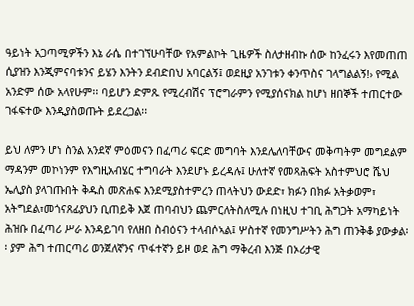ዓይነት አጋጣሚዎችን እኔ ራሴ በተገኘሁባቸው የአምልኮት ጊዜዎች ስለታዘብኩ ሰው ከንፈሩን እየመጠጠ ሲያዝን እንጂምናባቱንና ይሄን እንትን ደብድበህ አባርልኝ፤ ወደዚያ አንገቱን ቀንጥስና ገላግልልኝ!› የሚል አንድም ሰው አላየሁም፡፡ ባይሆን ድምጹ የሚረብሽና ፕሮግራምን የሚያሰናክል ከሆነ ዘበኞች ተጠርተው ገፋፍተው እንዲያስወጡት ይደረጋል፡፡

ይህ ለምን ሆነ ስንል አንደኛ ምዕመናን በፈጣሪ ፍርድ መግባት እንደሌለባቸውና መቅጣትም መግደልም ማዳንም መኮነንም የእግዚአብሄር ተግባራት እንደሆኑ ይረዳሉ፤ ሁለተኛ የመጻሕፍት አስተምህሮ ሼህ ኤሊያስ ያላገጡበት ቅዱስ መጽሐፍ እንደሚያስተምረን ጠላትህን ውደድ፣ ክፉን በክፉ አትቃወም፣ አትግደል፣መጎናጸፊያህን ቢጠይቅ እጀ ጠባብህን ጨምርለትስለሚሉ በነዚህ ተገቢ ሕግጋት አማካይነት ሕዝቡ በፈጣሪ ሥራ እንዳይገባ የለዘበ ስብዕናን ተላብሶኣል፤ ሦስተኛ የመንግሥትን ሕግ ጠንቅቆ ያውቃል፡፡ ያም ሕግ ተጠርጣሪ ወንጀለኛንና ጥፋተኛን ይዞ ወደ ሕግ ማቅረብ እንጅ በኦሪታዊ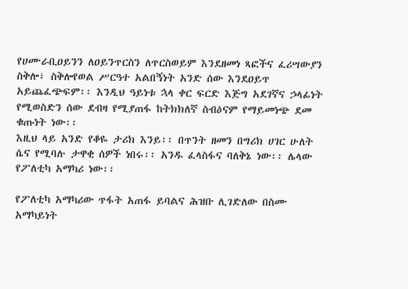የሀሙራቢዐይንን ለዐይንጥርስን ለጥርስወይም እንደዘመነ ጻፎችና ፈሪሣውያን ስቅሎ፣ ስቅሎየወል ሥርዓተ አልበኝነት አንድ ሰው እንደዐይጥ አይጨፈጭፍም፡፡ እንዲህ ዓይነቱ ኋላ ቀር ፍርድ እጅግ አደገኛና ኃላፊነት የሚወስድን ሰው ደብዛ የሚያጠፋ ከትክክለኛ ስብዕናም የማይመነጭ ደመ ቁጡነት ነው፡፡
እዚህ ላይ አንድ የቆዬ ታሪክ እንይ፡፡ በጥንት ዘመን በግሪክ ሀገር ሁለት ሴና የሚባሉ ታዋቂ ሰዎች ነበሩ፡፡ አንዱ ፈላስፋና ባለቅኔ ነው፡፡ ሌላው የፖለቲካ አማካሪ ነው፡፡

የፖለቲካ አማካሪው ጥፋት አጠፋ ይባልና ሕዝቡ ሊገድለው በስሙ አማካይነት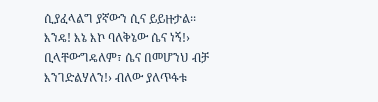ሲያፈላልግ ያኛውን ሲና ይይዙታል፡፡እንዴ! እኔ እኮ ባለቅኔው ሴና ነኝ!› ቢላቸውግዴለም፣ ሴና በመሆንህ ብቻ እንገድልሃለን!› ብለው ያለጥፋቱ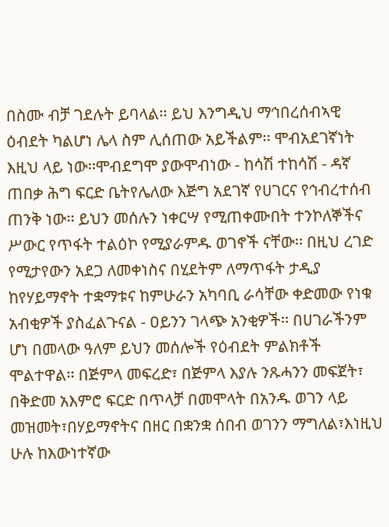በስሙ ብቻ ገደሉት ይባላል፡፡ ይህ እንግዲህ ማኅበረሰብኣዊ ዕብደት ካልሆነ ሌላ ስም ሊሰጠው አይችልም፡፡ ሞብአደገኛነት እዚህ ላይ ነው፡፡ሞብደግሞ ያውሞብነው - ከሳሽ ተከሳሽ - ዳኛ ጠበቃ ሕግ ፍርድ ቤትየሌለው እጅግ አደገኛ የሀገርና የኅብረተሰብ ጠንቅ ነው፡፡ ይህን መሰሉን ነቀርሣ የሚጠቀሙበት ተንኮለኞችና ሥውር የጥፋት ተልዕኮ የሚያራምዱ ወገኖች ናቸው፡፡ በዚህ ረገድ የሚታየውን አደጋ ለመቀነስና በሂደትም ለማጥፋት ታዲያ ከየሃይማኖት ተቋማቱና ከምሁራን አካባቢ ራሳቸው ቀድመው የነቁ አብቂዎች ያስፈልጉናል - ዐይንን ገላጭ አንቂዎች፡፡ በሀገራችንም ሆነ በመላው ዓለም ይህን መሰሎች የዕብደት ምልክቶች ሞልተዋል፡፡ በጅምላ መፍረድ፣ በጅምላ እያሉ ንጹሓንን መፍጀት፣ በቅድመ አእምሮ ፍርድ በጥላቻ በመሞላት በአንዱ ወገን ላይ መዝመት፣በሃይማኖትና በዘር በቋንቋ ሰበብ ወገንን ማግለል፣እነዚህ ሁሉ ከእውነተኛው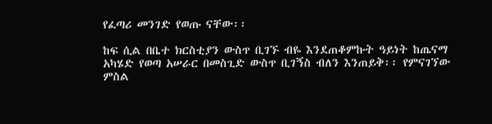የፈጣሪ መንገድ የወጡ ናቸው፡፡

ከፍ ሲል በቤተ ክርስቲያን ውስጥ ቢገኙ ብዬ እንደጠቆምኩት ዓይነት ከጤናማ አካሄድ የወጣ አሠራር በመስጊድ ውስጥ ቢገኝስ ብለን እንጠይቅ፡፡ የምናገኘው ምስል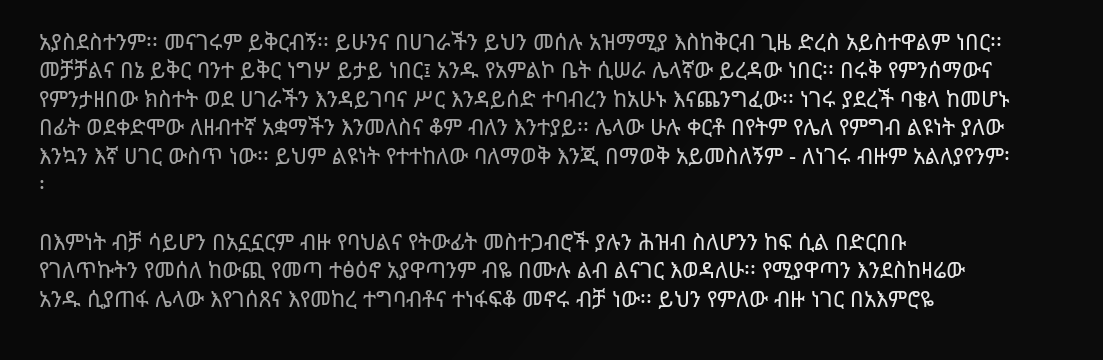አያስደስተንም፡፡ መናገሩም ይቅርብኝ፡፡ ይሁንና በሀገራችን ይህን መሰሉ አዝማሚያ እስከቅርብ ጊዜ ድረስ አይስተዋልም ነበር፡፡መቻቻልና በኔ ይቅር ባንተ ይቅር ነግሦ ይታይ ነበር፤ አንዱ የአምልኮ ቤት ሲሠራ ሌላኛው ይረዳው ነበር፡፡ በሩቅ የምንሰማውና የምንታዘበው ክስተት ወደ ሀገራችን እንዳይገባና ሥር እንዳይሰድ ተባብረን ከአሁኑ እናጨንግፈው፡፡ ነገሩ ያደረች ባቄላ ከመሆኑ በፊት ወደቀድሞው ለዘብተኛ አቋማችን እንመለስና ቆም ብለን እንተያይ፡፡ ሌላው ሁሉ ቀርቶ በየትም የሌለ የምግብ ልዩነት ያለው እንኳን እኛ ሀገር ውስጥ ነው፡፡ ይህም ልዩነት የተተከለው ባለማወቅ እንጂ በማወቅ አይመስለኝም - ለነገሩ ብዙም አልለያየንም፡፡

በእምነት ብቻ ሳይሆን በአኗኗርም ብዙ የባህልና የትውፊት መስተጋብሮች ያሉን ሕዝብ ስለሆንን ከፍ ሲል በድርበቡ የገለጥኩትን የመሰለ ከውጪ የመጣ ተፅዕኖ አያዋጣንም ብዬ በሙሉ ልብ ልናገር እወዳለሁ፡፡ የሚያዋጣን እንደስከዛሬው አንዱ ሲያጠፋ ሌላው እየገሰጸና እየመከረ ተግባብቶና ተነፋፍቆ መኖሩ ብቻ ነው፡፡ ይህን የምለው ብዙ ነገር በአእምሮዬ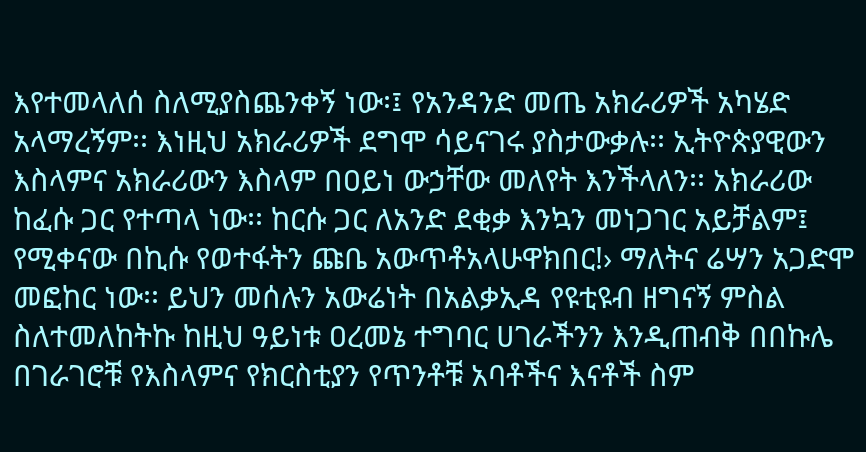እየተመላለሰ ስለሚያስጨንቀኝ ነው፡፤ የአንዳንድ መጤ አክራሪዎች አካሄድ አላማረኝም፡፡ እነዚህ አክራሪዎች ደግሞ ሳይናገሩ ያስታውቃሉ፡፡ ኢትዮጵያዊውን እስላምና አክራሪውን እስላም በዐይነ ውኃቸው መለየት እንችላለን፡፡ አክራሪው ከፈሱ ጋር የተጣላ ነው፡፡ ከርሱ ጋር ለአንድ ደቂቃ እንኳን መነጋገር አይቻልም፤ የሚቀናው በኪሱ የወተፋትን ጩቤ አውጥቶአላሁዋክበር!› ማለትና ሬሣን አጋድሞ መፎከር ነው፡፡ ይህን መሰሉን አውሬነት በአልቃኢዳ የዩቲዩብ ዘግናኝ ምስል ስለተመለከትኩ ከዚህ ዓይነቱ ዐረመኔ ተግባር ሀገራችንን እንዲጠብቅ በበኩሌ በገራገሮቹ የእስላምና የክርስቲያን የጥንቶቹ አባቶችና እናቶች ስም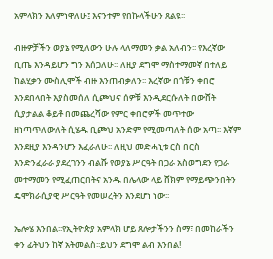አምላክን እለምነዋለሁ፤ እናንተም የበኩላችሁን ጸልዩ፡፡

ብዙዎቻችን ወያኔ የሚለውን ሁሉ ላለማመን ቃል አለብን፡፡ የእረኛው ቢጤ እንዳይሆን ግን እሰጋለሁ፡፡ ለዚያ ደግሞ ማስተማመኛ በተለይ ከልሂቃን ሙስሊሞች ብዙ እንጠብቃለን፡፡ እረኛው በጎቹን ቀበሮ እንደበላበት እያስመሰለ ሲጮህና ሰዎቹ እንዲደርሱለት በውሸት ሲያታልል ቆይቶ በመጨረሻው የምር ቀበሮዎች መጥተው ዘነጣጥለውለት ሲሄዱ ቢጮህ አንድም የሚመጣለት ሰው አጣ፡፡ እኛም እንደዚያ እንዳንሆን እፈራለሁ፡፡ ለዚህ መድሓኒቱ ርስ በርስ እንድንፈራራ ያደረገንን ብልሹ የወያኔ ሥርዓት በጋራ አስወግደን የጋራ መተማመን የሚፈጠርበትና አንዱ በሌላው ላይ ሸክም የማይጭንበትን ዴሞክራሲያዊ ሥርዓት የመሠረትን እንደሆነ ነው፡፡

ኤሎሄ እንበል፡፡የኢትዮጵያ አምላክ ሆይ ጸሎታችንን ስማ፣ በመከራችን ቀን ፊትህን ከኛ አትመልስ፡፡ይህን ደግሞ ልብ እንበል!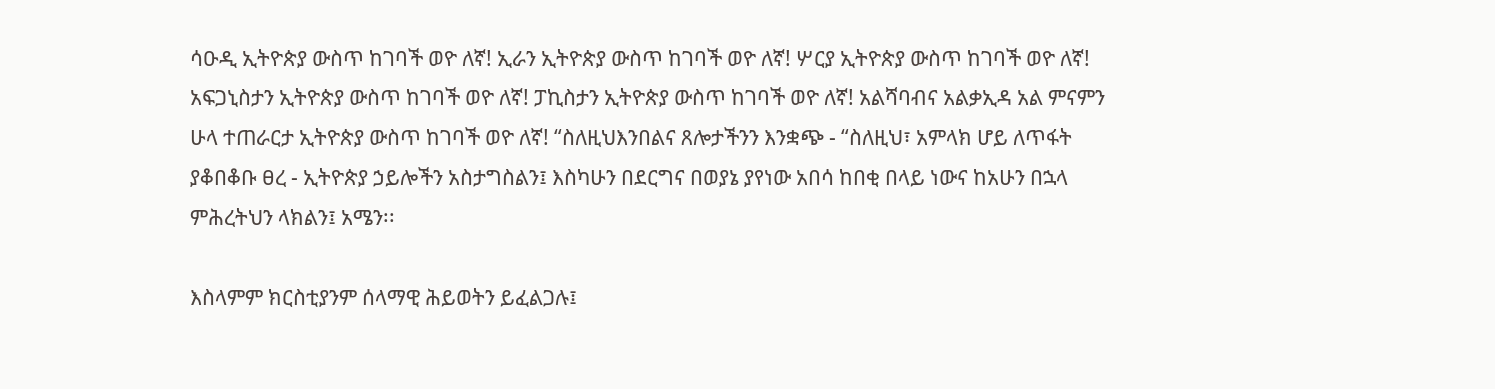ሳዑዲ ኢትዮጵያ ውስጥ ከገባች ወዮ ለኛ! ኢራን ኢትዮጵያ ውስጥ ከገባች ወዮ ለኛ! ሦርያ ኢትዮጵያ ውስጥ ከገባች ወዮ ለኛ! አፍጋኒስታን ኢትዮጵያ ውስጥ ከገባች ወዮ ለኛ! ፓኪስታን ኢትዮጵያ ውስጥ ከገባች ወዮ ለኛ! አልሻባብና አልቃኢዳ አል ምናምን ሁላ ተጠራርታ ኢትዮጵያ ውስጥ ከገባች ወዮ ለኛ! “ስለዚህእንበልና ጸሎታችንን እንቋጭ - “ስለዚህ፣ አምላክ ሆይ ለጥፋት ያቆበቆቡ ፀረ - ኢትዮጵያ ኃይሎችን አስታግስልን፤ እስካሁን በደርግና በወያኔ ያየነው አበሳ ከበቂ በላይ ነውና ከአሁን በኋላ ምሕረትህን ላክልን፤ አሜን፡፡

እስላምም ክርስቲያንም ሰላማዊ ሕይወትን ይፈልጋሉ፤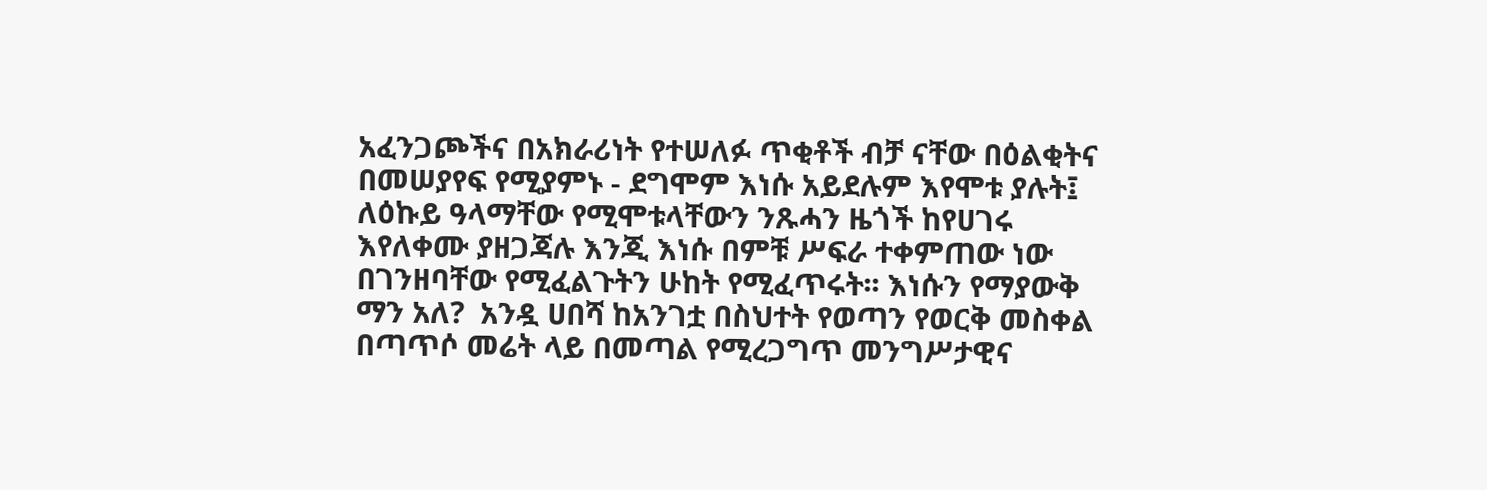አፈንጋጮችና በአክራሪነት የተሠለፉ ጥቂቶች ብቻ ናቸው በዕልቂትና በመሠያየፍ የሚያምኑ - ደግሞም እነሱ አይደሉም እየሞቱ ያሉት፤ ለዕኩይ ዓላማቸው የሚሞቱላቸውን ንጹሓን ዜጎች ከየሀገሩ እየለቀሙ ያዘጋጃሉ እንጂ እነሱ በምቹ ሥፍራ ተቀምጠው ነው በገንዘባቸው የሚፈልጉትን ሁከት የሚፈጥሩት፡፡ እነሱን የማያውቅ ማን አለ?  አንዷ ሀበሻ ከአንገቷ በስህተት የወጣን የወርቅ መስቀል በጣጥሶ መሬት ላይ በመጣል የሚረጋግጥ መንግሥታዊና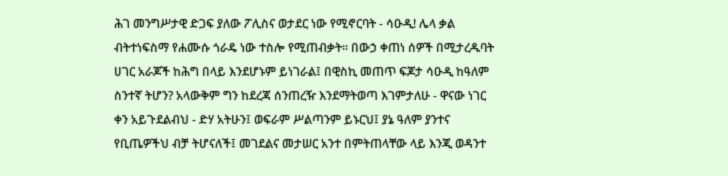ሕገ መንግሥታዊ ድጋፍ ያለው ፖሊስና ወታደር ነው የሚኖርባት - ሳዑዲ! ሌላ ቃል ብትተነፍስማ የሐሙሱ ጎራዴ ነው ተስሎ የሚጠብቃት፡፡ በውኃ ቀጠነ ሰዎች በሚታረዱባት ሀገር አራጆች ከሕግ በላይ እንደሆኑም ይነገራል፤ በዊስኪ መጠጥ ፍጆታ ሳዑዲ ከዓለም ስንተኛ ትሆን? አላውቅም ግን ከደረጃ ሰንጠረዥ እንደማትወጣ እገምታለሁ - ዋናው ነገር ቀን አይጉደልብህ - ድሃ አትሁን፤ ወፍራም ሥልጣንም ይኑርህ፤ ያኔ ዓለም ያንተና የቢጤዎችህ ብቻ ትሆናለች፤ መገደልና መታሠር አንተ በምትጠላቸው ላይ እንጂ ወዳንተ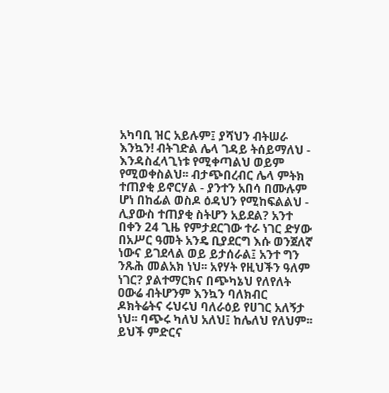አካባቢ ዝር አይሉም፤ ያሻህን ብትሠራ እንኳን! ብትገድል ሌላ ገዳይ ትሰይማለህ - እንዳስፈላጊነቱ የሚቀጣልህ ወይም የሚወቀስልህ፡፡ ብታጭበረብር ሌላ ምትክ ተጠያቂ ይኖርሃል - ያንተን አበሳ በሙሉም ሆነ በከፊል ወስዶ ዕዳህን የሚከፍልልህ - ሊያውስ ተጠያቂ ስትሆን አይደል? አንተ በቀን 24 ጊዜ የምታደርገው ተራ ነገር ድሃው በአሥር ዓመት አንዴ ቢያደርግ እሱ ወንጀለኛ ነውና ይገደላል ወይ ይታሰራል፤ አንተ ግን ንጹሕ መልአክ ነህ፡፡ አየሃት የዚህችን ዓለም ነገር? ያልተማርክና በጭካኔህ የለየለት ዐውሬ ብትሆንም እንኳን ባለክብር ዶክትሬትና ሩህሩህ ባለራዕይ የሀገር አለኝታ ነህ፡፡ ባጭሩ ካለህ አለህ፤ ከሌለህ የለህም፡፡ ይህች ምድርና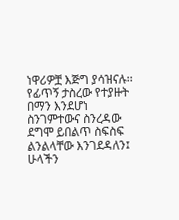ነዋሪዎቿ እጅግ ያሳዝናሉ፡፡ የፊጥኝ ታስረው የተያዙት በማን እንደሆነ ስንገምተውና ስንረዳው ደግሞ ይበልጥ ስፍስፍ ልንልላቸው እንገደዳለን፤ ሁላችን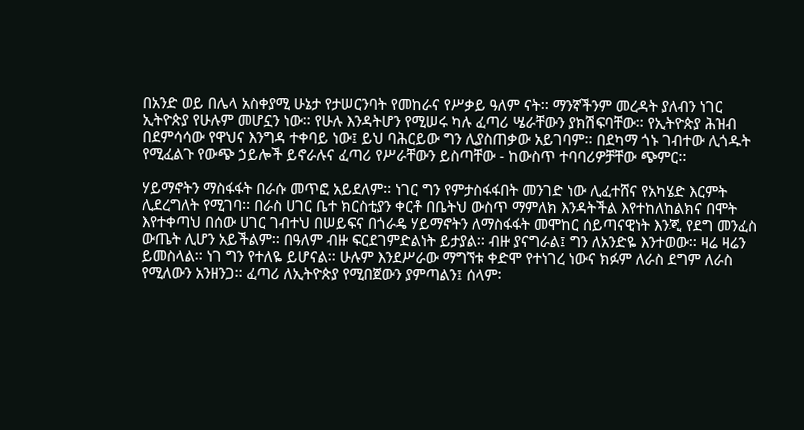በአንድ ወይ በሌላ አስቀያሚ ሁኔታ የታሠርንባት የመከራና የሥቃይ ዓለም ናት፡፡ ማንኛችንም መረዳት ያለብን ነገር ኢትዮጵያ የሁሉም መሆኗን ነው፡፡ የሁሉ እንዳትሆን የሚሠሩ ካሉ ፈጣሪ ሤራቸውን ያክሽፍባቸው፡፡ የኢትዮጵያ ሕዝብ በደምሳሳው የዋህና እንግዳ ተቀባይ ነው፤ ይህ ባሕርይው ግን ሊያስጠቃው አይገባም፡፡ በደካማ ጎኑ ገብተው ሊጎዱት የሚፈልጉ የውጭ ኃይሎች ይኖራሉና ፈጣሪ የሥራቸውን ይስጣቸው - ከውስጥ ተባባሪዎቻቸው ጭምር፡፡

ሃይማኖትን ማስፋፋት በራሱ መጥፎ አይደለም፡፡ ነገር ግን የምታስፋፋበት መንገድ ነው ሊፈተሸና የአካሄድ እርምት ሊደረግለት የሚገባ፡፡ በራስ ሀገር ቤተ ክርስቲያን ቀርቶ በቤትህ ውስጥ ማምለክ እንዳትችል እየተከለከልክና በሞት እየተቀጣህ በሰው ሀገር ገብተህ በሠይፍና በጎራዴ ሃይማኖትን ለማስፋፋት መሞከር ሰይጣናዊነት እንጂ የደግ መንፈስ ውጤት ሊሆን አይችልም፡፡ በዓለም ብዙ ፍርደገምድልነት ይታያል፡፡ ብዙ ያናግራል፤ ግን ለአንድዬ እንተወው፡፡ ዛሬ ዛሬን ይመስላል፡፡ ነገ ግን የተለዬ ይሆናል፡፡ ሁሉም እንደሥራው ማግኘቱ ቀድሞ የተነገረ ነውና ክፉም ለራስ ደግም ለራስ የሚለውን አንዘንጋ፡፡ ፈጣሪ ለኢትዮጵያ የሚበጀውን ያምጣልን፤ ሰላም፡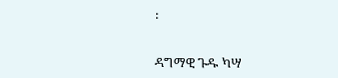፡


ዳግማዊ ጉዱ ካሣ